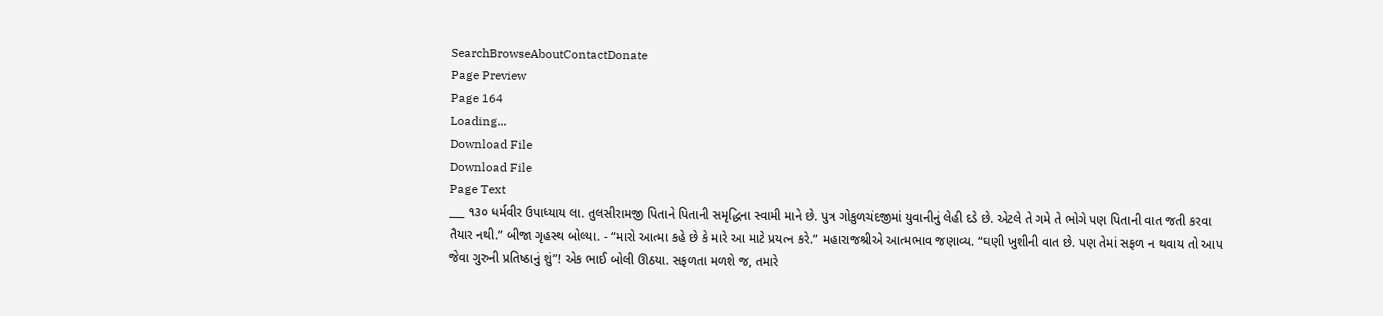SearchBrowseAboutContactDonate
Page Preview
Page 164
Loading...
Download File
Download File
Page Text
___ ૧૩૦ ધર્મવીર ઉપાધ્યાય લા. તુલસીરામજી પિતાને પિતાની સમૃદ્ધિના સ્વામી માને છે. પુત્ર ગોકુળચંદજીમાં યુવાનીનું લેહી દડે છે. એટલે તે ગમે તે ભોગે પણ પિતાની વાત જતી કરવા તૈયાર નથી.” બીજા ગૃહસ્થ બોલ્યા. - “મારો આત્મા કહે છે કે મારે આ માટે પ્રયત્ન કરે.” મહારાજશ્રીએ આત્મભાવ જણાવ્ય. “ઘણી ખુશીની વાત છે. પણ તેમાં સફળ ન થવાય તો આપ જેવા ગુરુની પ્રતિષ્ઠાનું શું”! એક ભાઈ બોલી ઊઠયા. સફળતા મળશે જ, તમારે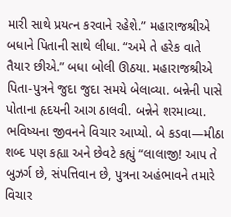મારી સાથે પ્રયત્ન કરવાને રહેશે.” મહારાજશ્રીએ બધાને પિતાની સાથે લીધા. “અમે તે હરેક વાતે તૈયાર છીએ.” બધા બોલી ઊઠયા. મહારાજશ્રીએ પિતા-પુત્રને જુદા જુદા સમયે બેલાવ્યા. બન્નેની પાસે પોતાના હૃદયની આગ ઠાલવી. બન્નેને શરમાવ્યા. ભવિષ્યના જીવનને વિચાર આપ્યો. બે કડવા—મીઠા શબ્દ પણ કહ્યા અને છેવટે કહ્યું “લાલાજી! આપ તે બુઝર્ગ છે, સંપત્તિવાન છે, પુત્રના અહંભાવને તમારે વિચાર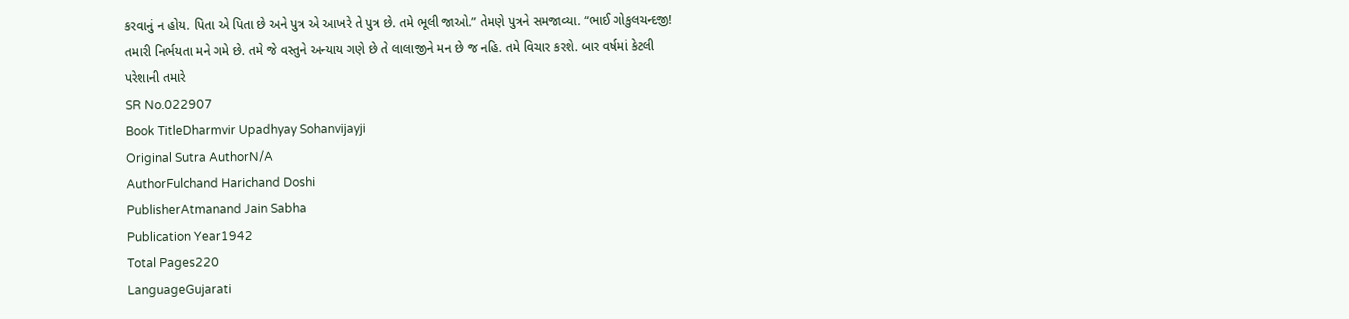કરવાનું ન હોય. પિતા એ પિતા છે અને પુત્ર એ આખરે તે પુત્ર છે. તમે ભૂલી જાઓ.” તેમણે પુત્રને સમજાવ્યા. “ભાઈ ગોકુલચન્દજી! તમારી નિર્ભયતા મને ગમે છે. તમે જે વસ્તુને અન્યાય ગણે છે તે લાલાજીને મન છે જ નહિ. તમે વિચાર કરશે. બાર વર્ષમાં કેટલી પરેશાની તમારે
SR No.022907
Book TitleDharmvir Upadhyay Sohanvijayji
Original Sutra AuthorN/A
AuthorFulchand Harichand Doshi
PublisherAtmanand Jain Sabha
Publication Year1942
Total Pages220
LanguageGujarati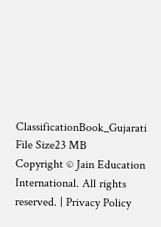ClassificationBook_Gujarati
File Size23 MB
Copyright © Jain Education International. All rights reserved. | Privacy Policy